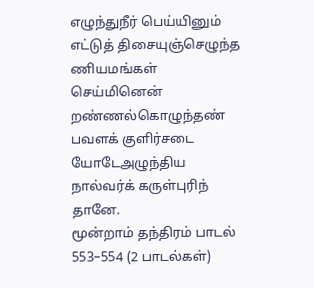எழுந்துநீர் பெய்யினும் எட்டுத் திசையுஞ்செழுந்த ணியமங்கள் செய்மினென் றண்ணல்கொழுந்தண் பவளக் குளிர்சடை யோடேஅழுந்திய நால்வர்க் கருள்புரிந் தானே.
மூன்றாம் தந்திரம் பாடல் 553–554 (2 பாடல்கள்)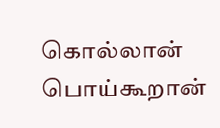கொல்லான் பொய்கூறான்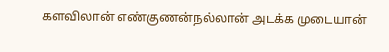களவிலான் எண்குணன்நல்லான் அடக்க முடையான்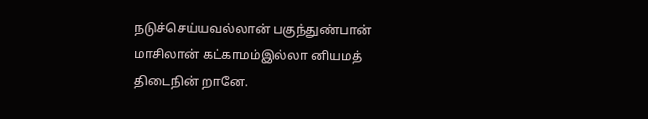நடுச்செய்யவல்லான் பகுந்துண்பான் மாசிலான் கட்காமம்இல்லா னியமத் திடைநின் றானே.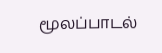மூலப்பாடல்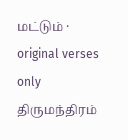மட்டும் · original verses only
திருமந்திரம்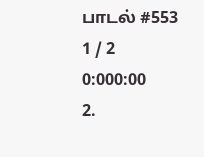பாடல் #553
1 / 2
0:000:00
2.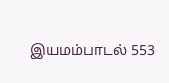இயமம்பாடல் 553